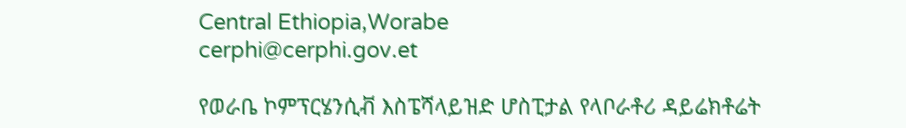Central Ethiopia,Worabe
cerphi@cerphi.gov.et

የወራቤ ኮምፕርሄንሲቭ እስፔሻላይዝድ ሆስፒታል የላቦራቶሪ ዳይሬክቶሬት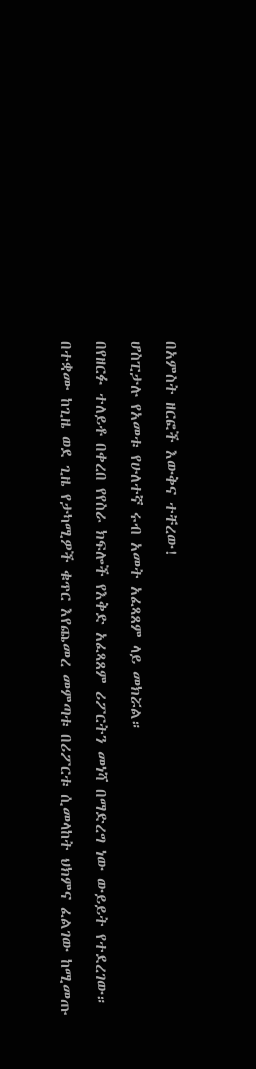በአምስት ዘርፎች እውቅና ተቸረው!

ሆስፒታሉ የአመቱ የሁለተኛ ሩብ አመት አፈጻጸም ላይ መክሯል።

በየዘርፉ ተለይቶ በቀረበ የየስራ ክፍሎች የእቅድ አፈጻጸም ሪፖርትን መነሻ በማድረግ ነው ውይይት የተደረገው።

በተቋሙ ከጊዜ ወደ ጊዜ የታካሚዎች ቁጥር እየጨመረ መምጣቱ በሪፖርቱ ሲመላከት ህክምና ፈልገው ከሚመጡ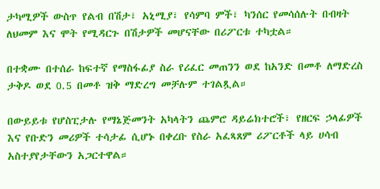ታካሚዎች ውስጥ የልብ በሽታ፣ አኒሚያ፣ የሳምባ ምች፣ ካንሰር የመሳሰሉት በብዛት ለህመም እና ሞት የሚዳርጉ በሽታዎች መሆናቸው በሪፖርቱ ተካቷል።

በተቋሙ በተሰራ ከፍተኛ የማስፋፊያ ስራ የሪፈር መጠንን ወደ ከአንድ በመቶ ለማድረስ ታቅዶ ወደ 0.5 በመቶ ዝቅ ማድረግ መቻሉም ተገልጿል።

በውይይቱ የሆስፒታሉ የማኔጅመንት አካላትን ጨምሮ ዳይሬክተሮች፣ የዘርፍ ኃላፊዎች እና የቡድን መሪዎች ተሳታፊ ሲሆኑ በቀረቡ የስራ አፈጻጸም ሪፖርቶች ላይ ሀሳብ አስተያየታቸውን አጋርተዋል።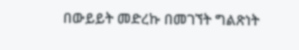በውይይት መድረኩ በመገኘት ግልጽነት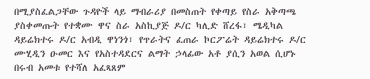በሚያስፈልጋቸው ጉዳዮች ላይ ማብራሪያ በመስጠት የቀጣይ የስራ አቅጣጫ ያስቀመጡት የተቋሙ ዋና ስራ አስኪያጅ ዶ/ር ካሊድ ሸረፋ፣ ሜዲካል ዳይሬክተሩ ዶ/ር አብዲ ዋነንጎ፣ የጥራትና ፈጠራ ኮርፖሬት ዳይሬክተሩ ዶ/ር ሙሂዲን ዑመር እና የአስተዳደርና ልማት ኃላፊው አቶ ያሲን አወል ሲሆኑ በሩብ አመቱ የተሻለ አፈጻጸም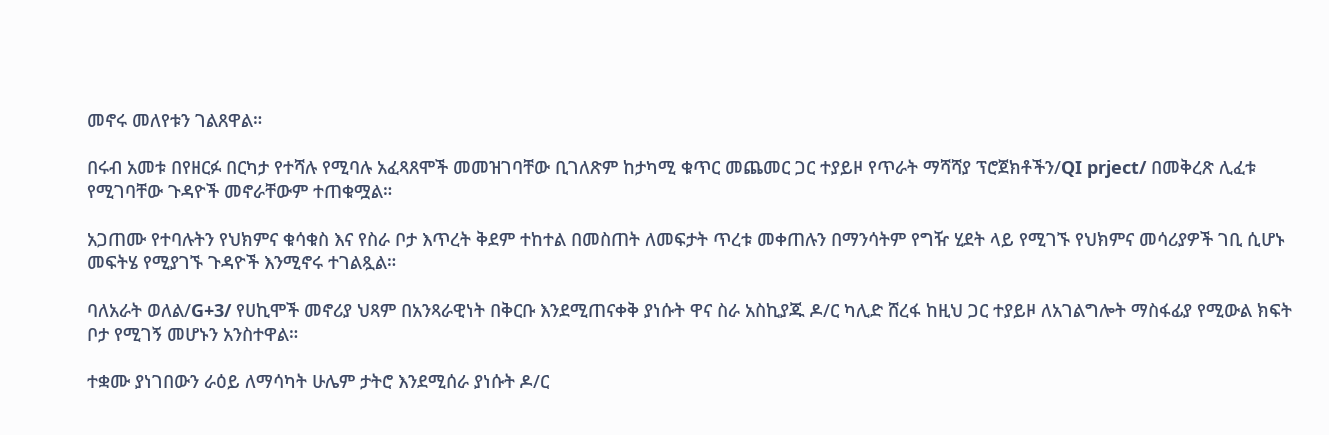መኖሩ መለየቱን ገልጸዋል።

በሩብ አመቱ በየዘርፉ በርካታ የተሻሉ የሚባሉ አፈጻጸሞች መመዝገባቸው ቢገለጽም ከታካሚ ቁጥር መጨመር ጋር ተያይዞ የጥራት ማሻሻያ ፕሮጀክቶችን/QI prject/ በመቅረጽ ሊፈቱ የሚገባቸው ጉዳዮች መኖራቸውም ተጠቁሟል።

አጋጠሙ የተባሉትን የህክምና ቁሳቁስ እና የስራ ቦታ እጥረት ቅደም ተከተል በመስጠት ለመፍታት ጥረቱ መቀጠሉን በማንሳትም የግዥ ሂደት ላይ የሚገኙ የህክምና መሳሪያዎች ገቢ ሲሆኑ መፍትሄ የሚያገኙ ጉዳዮች እንሚኖሩ ተገልጿል።

ባለአራት ወለል/G+3/ የሀኪሞች መኖሪያ ህጻም በአንጻራዊነት በቅርቡ እንደሚጠናቀቅ ያነሱት ዋና ስራ አስኪያጁ ዶ/ር ካሊድ ሸረፋ ከዚህ ጋር ተያይዞ ለአገልግሎት ማስፋፊያ የሚውል ክፍት ቦታ የሚገኝ መሆኑን አንስተዋል።

ተቋሙ ያነገበውን ራዕይ ለማሳካት ሁሌም ታትሮ እንደሚሰራ ያነሱት ዶ/ር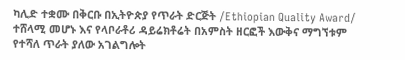ካሊድ ተቋሙ በቅርቡ በኢትዮጵያ የጥራት ድርጅት /Ethiopian Quality Award/ ተሸላሚ መሆኑ እና የላቦራቶሪ ዳይሬክቶሬት በአምስት ዘርፎች እውቅና ማግኘቱም የተሻለ ጥራት ያለው አገልግሎት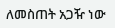ለመስጠት አጋዥ ነው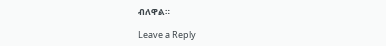ብለዋል።

Leave a Reply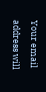Your email address will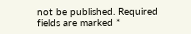not be published. Required fields are marked *